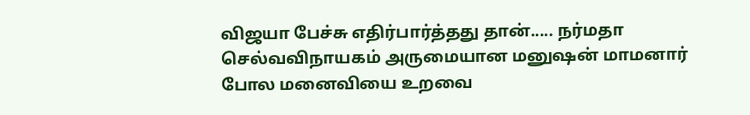விஜயா பேச்சு எதிர்பார்த்தது தான்..... நர்மதா
செல்வவிநாயகம் அருமையான மனுஷன் மாமனார் போல மனைவியை உறவை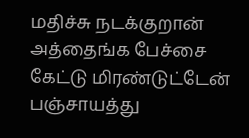மதிச்சு நடக்குறான்
அத்தைங்க பேச்சை கேட்டு மிரண்டுட்டேன் பஞ்சாயத்து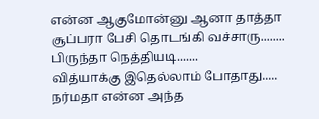என்ன ஆகுமோன்னு ஆனா தாத்தா சூப்பரா பேசி தொடங்கி வச்சாரு........
பிருந்தா நெத்தியடி.......
வித்யாக்கு இதெல்லாம் போதாது..... நர்மதா என்ன அந்த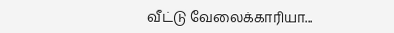வீட்டு வேலைக்காரியா...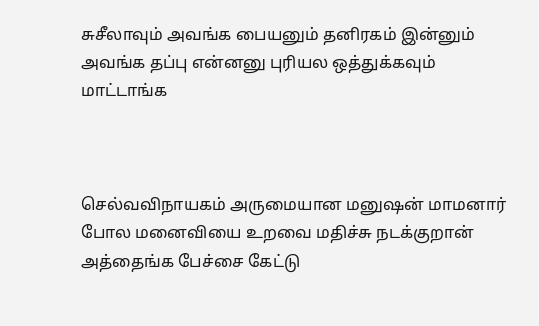சுசீலாவும் அவங்க பையனும் தனிரகம் இன்னும் அவங்க தப்பு என்னனு புரியல ஒத்துக்கவும் மாட்டாங்க



செல்வவிநாயகம் அருமையான மனுஷன் மாமனார் போல மனைவியை உறவை மதிச்சு நடக்குறான்
அத்தைங்க பேச்சை கேட்டு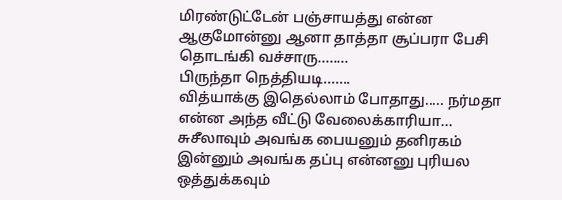மிரண்டுட்டேன் பஞ்சாயத்து என்ன ஆகுமோன்னு ஆனா தாத்தா சூப்பரா பேசி தொடங்கி வச்சாரு........
பிருந்தா நெத்தியடி.......
வித்யாக்கு இதெல்லாம் போதாது..... நர்மதா என்ன அந்த வீட்டு வேலைக்காரியா...
சுசீலாவும் அவங்க பையனும் தனிரகம் இன்னும் அவங்க தப்பு என்னனு புரியல ஒத்துக்கவும்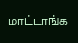மாட்டாங்க